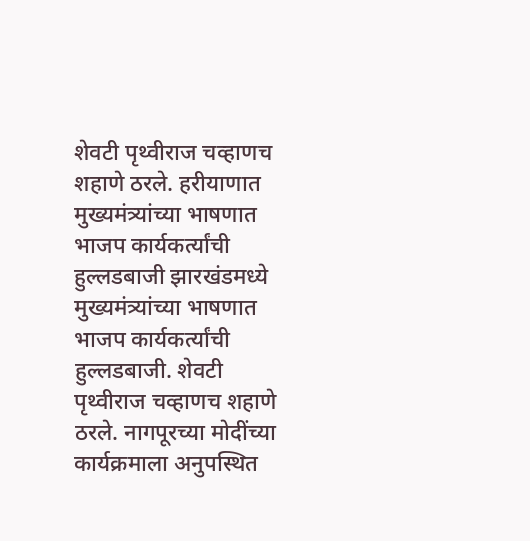शेवटी पृथ्वीराज चव्हाणच शहाणे ठरले. हरीयाणात मुख्यमंत्र्यांच्या भाषणात भाजप कार्यकर्त्यांची हुल्लडबाजी झारखंडमध्ये मुख्यमंत्र्यांच्या भाषणात भाजप कार्यकर्त्यांची हुल्लडबाजी. शेवटी पृथ्वीराज चव्हाणच शहाणे ठरले. नागपूरच्या मोदींच्या कार्यक्रमाला अनुपस्थित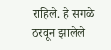राहिले. हे सगळे ठरवून झालेले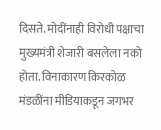दिसते. मोदींनाही विरोधी पक्षाचा मुख्यमंत्री शेजारी बसलेला नको होता. विनाकारण किरकोळ मंडळींना मीडियाकडून जगभर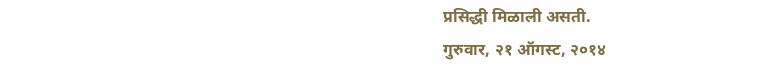प्रसिद्धी मिळाली असती.
गुरुवार, २१ ऑगस्ट, २०१४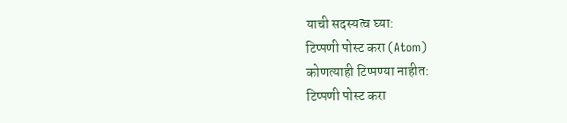याची सदस्यत्व घ्या:
टिप्पणी पोस्ट करा (Atom)
कोणत्याही टिप्पण्या नाहीत:
टिप्पणी पोस्ट करा